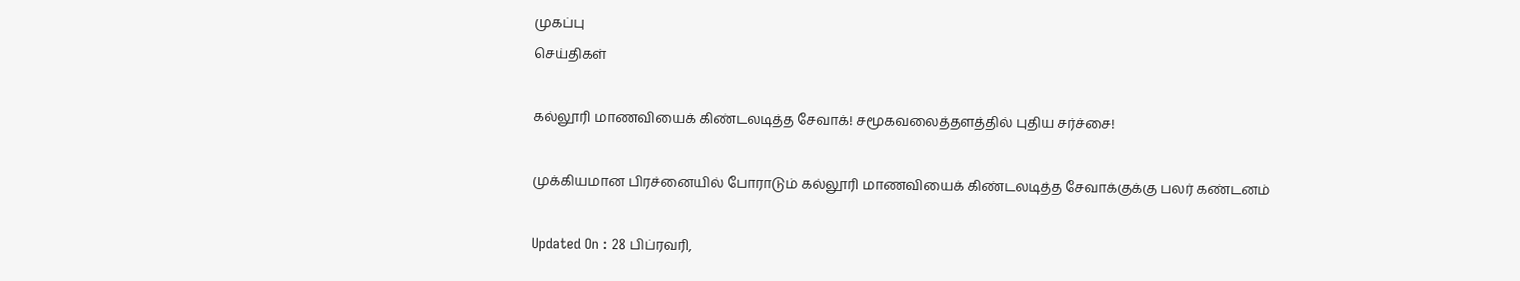முகப்பு
செய்திகள்

கல்லூரி மாணவியைக் கிண்டலடித்த சேவாக்! சமூகவலைத்தளத்தில் புதிய சர்ச்சை!

முக்கியமான பிரச்னையில் போராடும் கல்லூரி மாணவியைக் கிண்டலடித்த சேவாக்குக்கு பலர் கண்டனம்

Updated On : 28 பிப்ரவரி,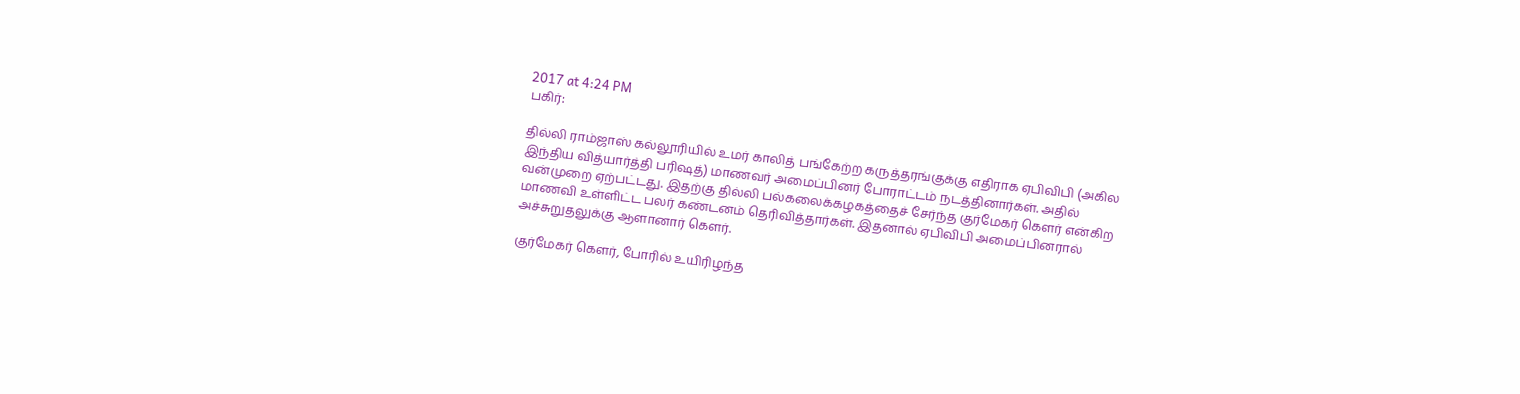2017 at 4:24 PM
பகிர்:

தில்லி ராம்ஜாஸ் கல்லூரியில் உமர் காலித் பங்கேற்ற கருத்தரங்குக்கு எதிராக ஏபிவிபி (அகில இந்திய வித்யார்த்தி பரிஷத்) மாணவர் அமைப்பினர் போராட்டம் நடத்தினார்கள். அதில் வன்முறை ஏற்பட்டது. இதற்கு தில்லி பல்கலைக்கழகத்தைச் சேர்ந்த குர்மேகர் கெளர் என்கிற மாணவி உள்ளிட்ட பலர் கண்டனம் தெரிவித்தார்கள். இதனால் ஏபிவிபி அமைப்பினரால் அச்சுறுதலுக்கு ஆளானார் கெளர்.

குர்மேகர் கெளர், போரில் உயிரிழந்த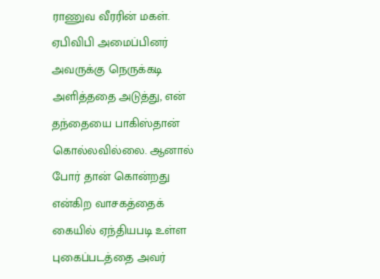ராணுவ வீரரின் மகள். ஏபிவிபி அமைப்பினர் அவருக்கு நெருக்கடி அளித்ததை அடுத்து, என் தந்தையை பாகிஸ்தான் கொல்லவில்லை. ஆனால் போர் தான் கொன்றது என்கிற வாசகத்தைக் கையில் ஏந்தியபடி உள்ள புகைப்படத்தை அவர்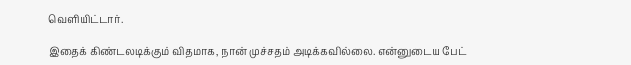வெளியிட்டார்.

இதைக் கிண்டலடிக்கும் விதமாக, நான் முச்சதம் அடிக்கவில்லை. என்னுடைய பேட்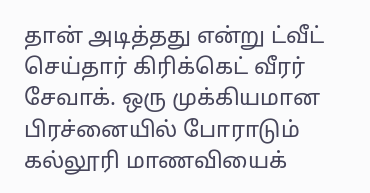தான் அடித்தது என்று ட்வீட் செய்தார் கிரிக்கெட் வீரர் சேவாக். ஒரு முக்கியமான பிரச்னையில் போராடும் கல்லூரி மாணவியைக்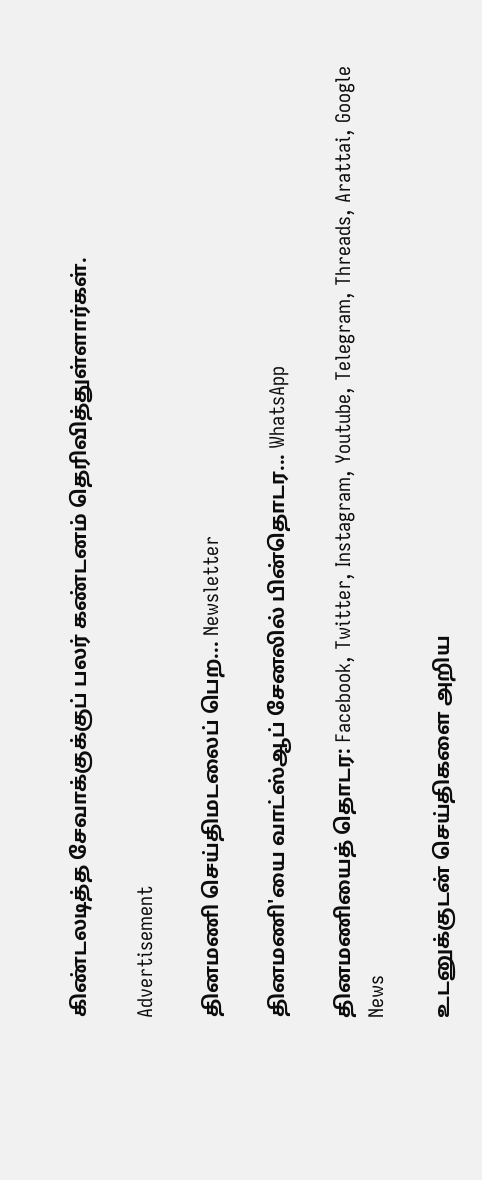கிண்டலடித்த சேவாக்குக்குப் பலர் கண்டனம் தெரிவித்துள்ளார்கள்.

Advertisement

தினமணி செய்திமடலைப் பெற... Newsletter

தினமணி'யை வாட்ஸ்ஆப் சேனலில் பின்தொடர... WhatsApp

தினமணியைத் தொடர: Facebook, Twitter, Instagram, Youtube, Telegram, Threads, Arattai, Google News

உடனுக்குடன் செய்திகளை அறிய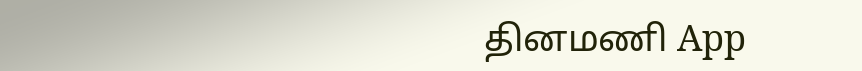தினமணி App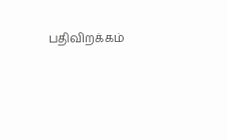பதிவிறக்கம்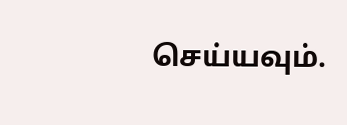செய்யவும்.